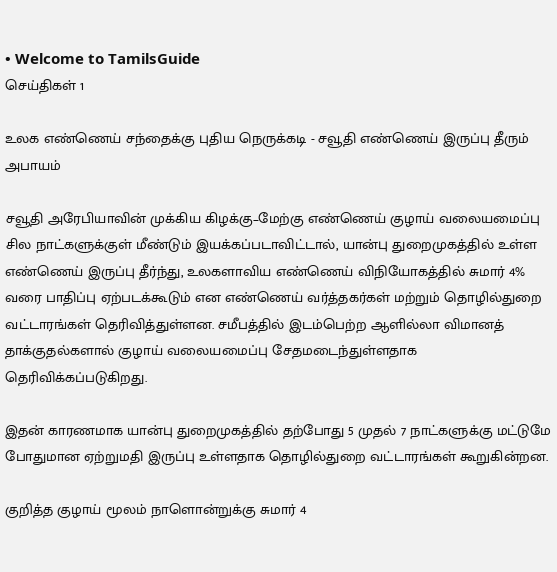• Welcome to TamilsGuide
செய்திகள் 1

உலக எண்ணெய் சந்தைக்கு புதிய நெருக்கடி - சவூதி எண்ணெய் இருப்பு தீரும் அபாயம்

சவூதி அரேபியாவின் முக்கிய கிழக்கு–மேற்கு எண்ணெய் குழாய் வலையமைப்பு சில நாட்களுக்குள் மீண்டும் இயக்கப்படாவிட்டால், யான்பு துறைமுகத்தில் உள்ள எண்ணெய் இருப்பு தீர்ந்து, உலகளாவிய எண்ணெய் விநியோகத்தில் சுமார் 4% வரை பாதிப்பு ஏற்படக்கூடும் என எண்ணெய் வர்த்தகர்கள் மற்றும் தொழில்துறை வட்டாரங்கள் தெரிவித்துள்ளன. சமீபத்தில் இடம்பெற்ற ஆளில்லா விமானத் தாக்குதல்களால் குழாய் வலையமைப்பு சேதமடைந்துள்ளதாக தெரிவிக்கப்படுகிறது.

இதன் காரணமாக யான்பு துறைமுகத்தில் தற்போது 5 முதல் 7 நாட்களுக்கு மட்டுமே போதுமான ஏற்றுமதி இருப்பு உள்ளதாக தொழில்துறை வட்டாரங்கள் கூறுகின்றன.

குறித்த குழாய் மூலம் நாளொன்றுக்கு சுமார் 4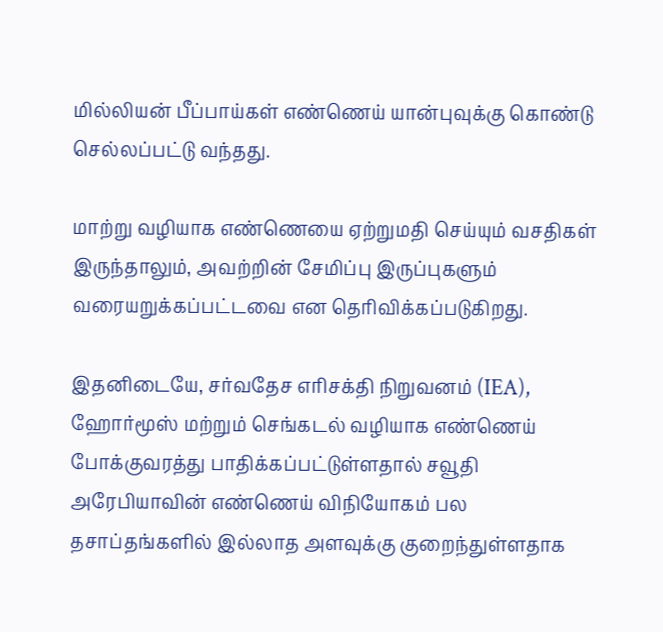மில்லியன் பீப்பாய்கள் எண்ணெய் யான்புவுக்கு கொண்டு செல்லப்பட்டு வந்தது.

மாற்று வழியாக எண்ணெயை ஏற்றுமதி செய்யும் வசதிகள் இருந்தாலும், அவற்றின் சேமிப்பு இருப்புகளும் வரையறுக்கப்பட்டவை என தெரிவிக்கப்படுகிறது.

இதனிடையே, சர்வதேச எரிசக்தி நிறுவனம் (IEA), ஹோர்மூஸ் மற்றும் செங்கடல் வழியாக எண்ணெய் போக்குவரத்து பாதிக்கப்பட்டுள்ளதால் சவூதி அரேபியாவின் எண்ணெய் விநியோகம் பல தசாப்தங்களில் இல்லாத அளவுக்கு குறைந்துள்ளதாக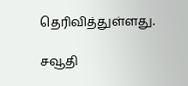தெரிவித்துள்ளது.

சவூதி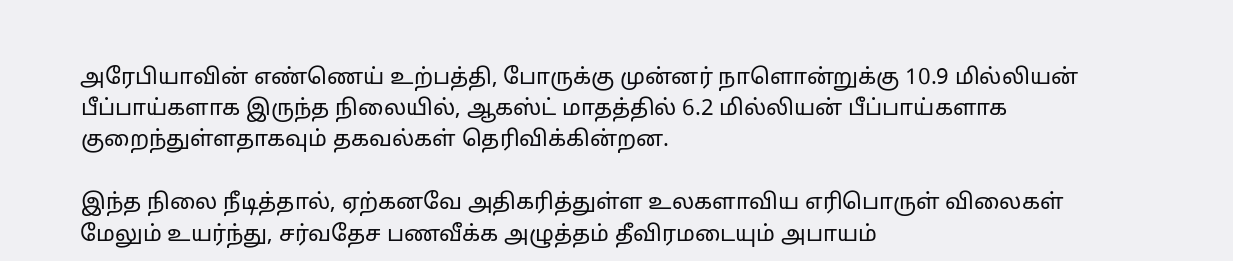அரேபியாவின் எண்ணெய் உற்பத்தி, போருக்கு முன்னர் நாளொன்றுக்கு 10.9 மில்லியன் பீப்பாய்களாக இருந்த நிலையில், ஆகஸ்ட் மாதத்தில் 6.2 மில்லியன் பீப்பாய்களாக குறைந்துள்ளதாகவும் தகவல்கள் தெரிவிக்கின்றன.

இந்த நிலை நீடித்தால், ஏற்கனவே அதிகரித்துள்ள உலகளாவிய எரிபொருள் விலைகள் மேலும் உயர்ந்து, சர்வதேச பணவீக்க அழுத்தம் தீவிரமடையும் அபாயம்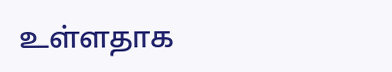உள்ளதாக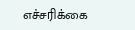எச்சரிக்கை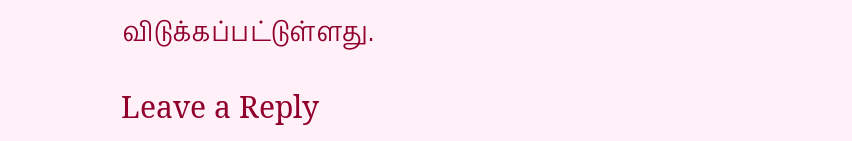விடுக்கப்பட்டுள்ளது.

Leave a Reply